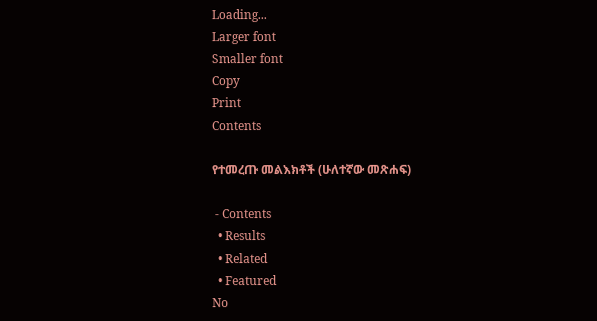Loading...
Larger font
Smaller font
Copy
Print
Contents

የተመረጡ መልእክቶች (ሁለተኛው መጽሐፍ)

 - Contents
  • Results
  • Related
  • Featured
No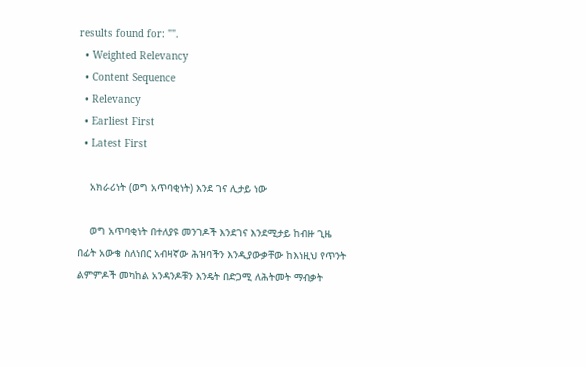results found for: "".
  • Weighted Relevancy
  • Content Sequence
  • Relevancy
  • Earliest First
  • Latest First

    አክራሪነት (ወግ አጥባቂነት) እንደ ገና ሊታይ ነው

    ወግ አጥባቂነት በተለያዩ መንገዶች እንደገና እንደሚታይ ከብዙ ጊዜ በፊት አውቄ ስለነበር አብዛኛው ሕዝባችን እንዲያውቃቸው ከእነዚህ የጥንት ልምምዶች መካከል አንዳንዶቹን እንዴት በድጋሚ ለሕትመት ማብቃት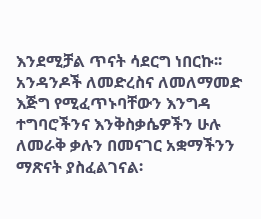እንደሚቻል ጥናት ሳደርግ ነበርኩ፡፡ አንዳንዶች ለመድረስና ለመለማመድ እጅግ የሚፈጥኑባቸውን እንግዳ ተግባሮችንና እንቅስቃሴዎችን ሁሉ ለመራቅ ቃሉን በመናገር አቋማችንን ማጽናት ያስፈልገናል፡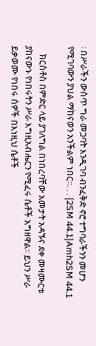፡ በሥራችን ውስጥ ግራ መጋባት እንዲገባ ብንፈቅድ ኖሮ ተግባራችንን መሆን የሚገባውን ያህል ማከናወን አንችልም ነበር፡፡. . . {2SM 44.1}Amh2SM 44.1

    ክርስቶስ በምድር ላይ ያገለግል በነበረባቸው አመታት አዳኙና ደቀ መዛሙርቱ ያከናውኑ የነበሩትን ሥራ እግዚአብሔርን የሚፈሩ ሴቶች አግዘዋል፡፡ ይህን ሥራ ይቃወሙ የነበሩ ሰዎች በእነዚህ ሴቶች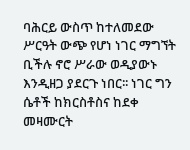ባሕርይ ውስጥ ከተለመደው ሥርዓት ውጭ የሆነ ነገር ማግኘት ቢችሉ ኖሮ ሥራው ወዲያውኑ እንዲዘጋ ያደርጉ ነበር፡፡ ነገር ግን ሴቶች ከክርስቶስና ከደቀ መዛሙርት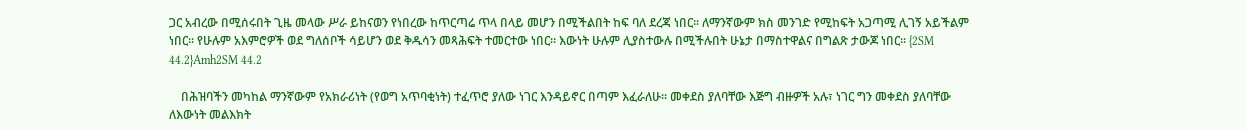ጋር አብረው በሚሰሩበት ጊዜ መላው ሥራ ይከናወን የነበረው ከጥርጣሬ ጥላ በላይ መሆን በሚችልበት ከፍ ባለ ደረጃ ነበር፡፡ ለማንኛውም ክስ መንገድ የሚከፍት አጋጣሚ ሊገኝ አይችልም ነበር፡፡ የሁሉም አእምሮዎች ወደ ግለሰቦች ሳይሆን ወደ ቅዱሳን መጻሕፍት ተመርተው ነበር፡፡ እውነት ሁሉም ሊያስተውሉ በሚችሉበት ሁኔታ በማስተዋልና በግልጽ ታውጆ ነበር፡፡ {2SM 44.2}Amh2SM 44.2

    በሕዝባችን መካከል ማንኛውም የአክራሪነት (የወግ አጥባቂነት) ተፈጥሮ ያለው ነገር እንዳይኖር በጣም እፈራለሁ፡፡ መቀደስ ያለባቸው እጅግ ብዙዎች አሉ፣ ነገር ግን መቀደስ ያለባቸው ለእውነት መልእክት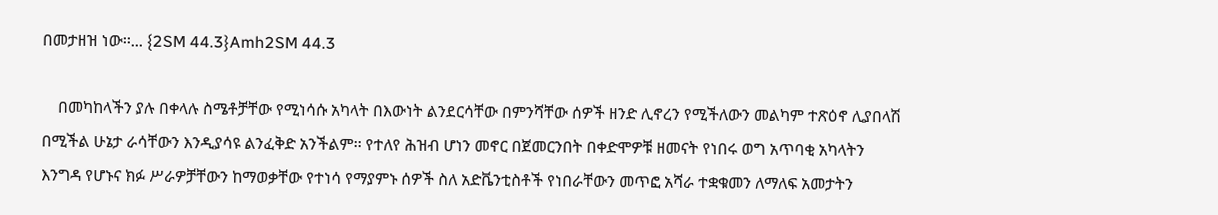በመታዘዝ ነው፡፡... {2SM 44.3}Amh2SM 44.3

    በመካከላችን ያሉ በቀላሉ ስሜቶቻቸው የሚነሳሱ አካላት በእውነት ልንደርሳቸው በምንሻቸው ሰዎች ዘንድ ሊኖረን የሚችለውን መልካም ተጽዕኖ ሊያበላሽ በሚችል ሁኔታ ራሳቸውን እንዲያሳዩ ልንፈቅድ አንችልም፡፡ የተለየ ሕዝብ ሆነን መኖር በጀመርንበት በቀድሞዎቹ ዘመናት የነበሩ ወግ አጥባቂ አካላትን እንግዳ የሆኑና ክፉ ሥራዎቻቸውን ከማወቃቸው የተነሳ የማያምኑ ሰዎች ስለ አድቬንቲስቶች የነበራቸውን መጥፎ አሻራ ተቋቁመን ለማለፍ አመታትን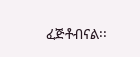ፈጅቶብናል፡፡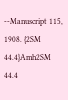--Manuscript 115, 1908. {2SM 44.4}Amh2SM 44.4